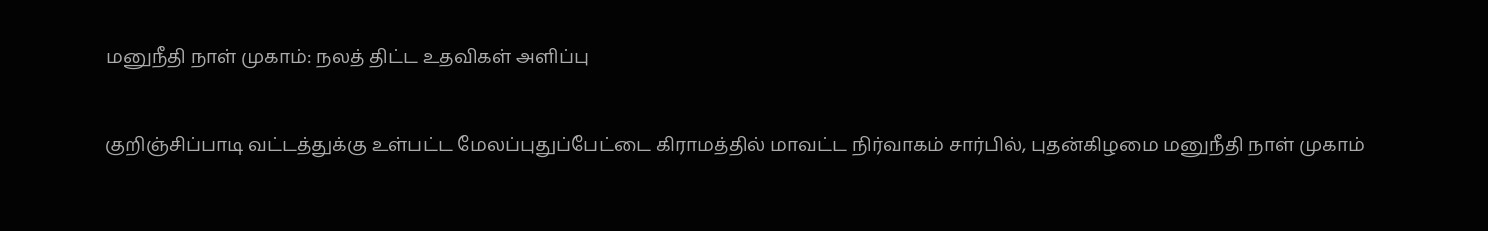மனுநீதி நாள் முகாம்: நலத் திட்ட உதவிகள் அளிப்பு

குறிஞ்சிப்பாடி வட்டத்துக்கு உள்பட்ட மேலப்புதுப்பேட்டை கிராமத்தில் மாவட்ட நிர்வாகம் சார்பில், புதன்கிழமை மனுநீதி நாள் முகாம்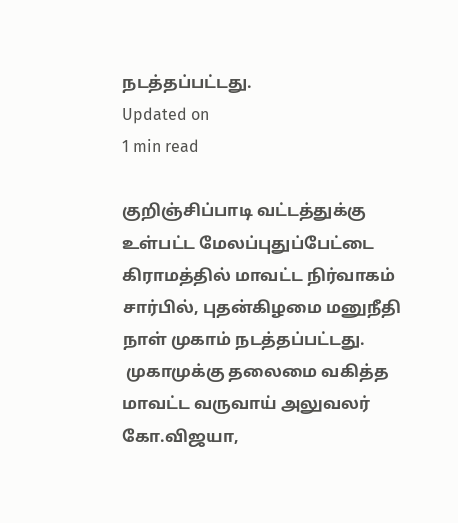நடத்தப்பட்டது.
Updated on
1 min read

குறிஞ்சிப்பாடி வட்டத்துக்கு உள்பட்ட மேலப்புதுப்பேட்டை கிராமத்தில் மாவட்ட நிர்வாகம் சார்பில், புதன்கிழமை மனுநீதி நாள் முகாம் நடத்தப்பட்டது.
 முகாமுக்கு தலைமை வகித்த மாவட்ட வருவாய் அலுவலர் கோ.விஜயா,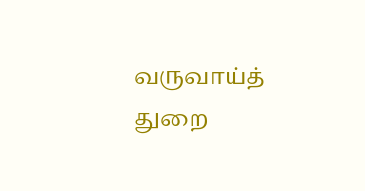வருவாய்த் துறை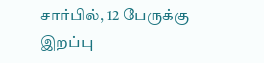சார்பில், 12 பேருக்கு இறப்பு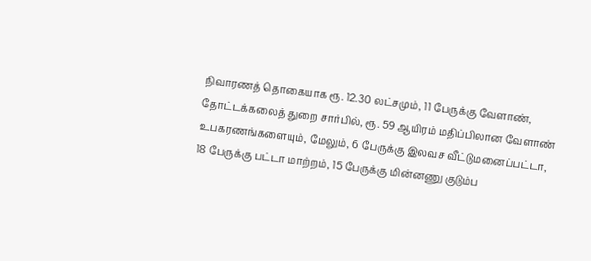நிவாரணத் தொகையாக ரூ. 12.30 லட்சமும், 11 பேருக்கு வேளாண், தோட்டக்கலைத் துறை சார்பில், ரூ. 59 ஆயிரம் மதிப்பிலான வேளாண் உபகரணங்களையும், மேலும், 6 பேருக்கு இலவச வீட்டுமனைப்பட்டா, 18 பேருக்கு பட்டா மாற்றம், 15 பேருக்கு மின்னணு குடும்ப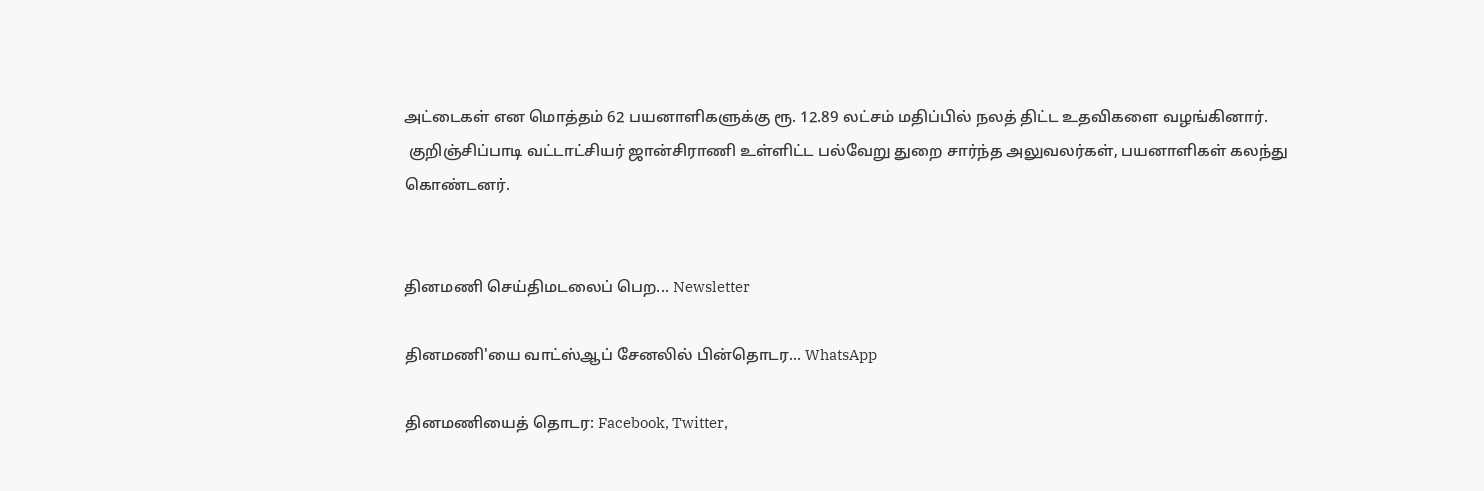அட்டைகள் என மொத்தம் 62 பயனாளிகளுக்கு ரூ. 12.89 லட்சம் மதிப்பில் நலத் திட்ட உதவிகளை வழங்கினார்.
 குறிஞ்சிப்பாடி வட்டாட்சியர் ஜான்சிராணி உள்ளிட்ட பல்வேறு துறை சார்ந்த அலுவலர்கள், பயனாளிகள் கலந்து கொண்டனர்.


தினமணி செய்திமடலைப் பெற... Newsletter

தினமணி'யை வாட்ஸ்ஆப் சேனலில் பின்தொடர... WhatsApp

தினமணியைத் தொடர: Facebook, Twitter,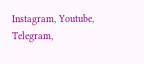Instagram, Youtube, Telegram,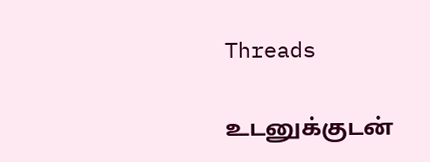Threads

உடனுக்குடன்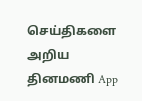செய்திகளை அறிய தினமணி App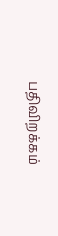பதிவிறக்கம்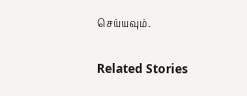செய்யவும்.

Related Stories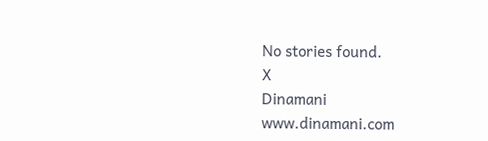No stories found.
X
Dinamani
www.dinamani.com